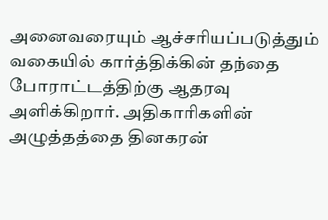அனைவரையும் ஆச்சரியப்படுத்தும் வகையில் கார்த்திக்கின் தந்தை போராட்டத்திற்கு ஆதரவு அளிக்கிறார். அதிகாரிகளின் அழுத்தத்தை தினகரன்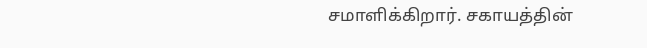சமாளிக்கிறார். சகாயத்தின்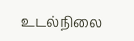உடல்நிலை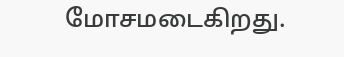மோசமடைகிறது.